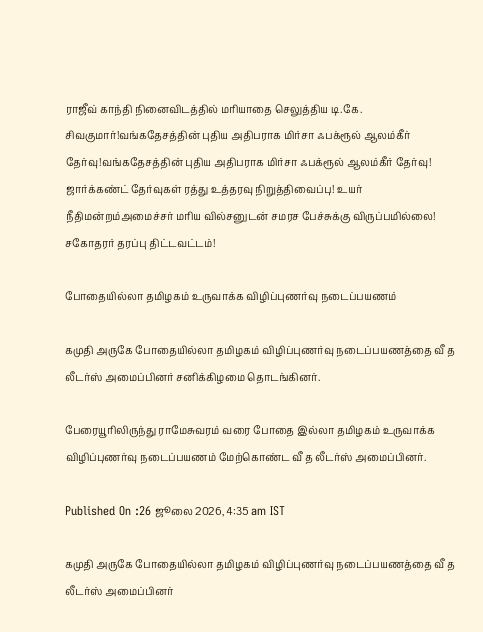ராஜீவ் காந்தி நினைவிடத்தில் மரியாதை செலுத்திய டி.கே. சிவகுமார்!வங்கதேசத்தின் புதிய அதிபராக மிர்சா ஃபக்ரூல் ஆலம்கீர் தேர்வு!வங்கதேசத்தின் புதிய அதிபராக மிர்சா ஃபக்ரூல் ஆலம்கீர் தேர்வு! ஜார்க்கண்ட் தேர்வுகள் ரத்து உத்தரவு நிறுத்திவைப்பு! உயர் நீதிமன்றம்அமைச்சர் மரிய வில்சனுடன் சமரச பேச்சுக்கு விருப்பமில்லை! சகோதரர் தரப்பு திட்டவட்டம்!

போதையில்லா தமிழகம் உருவாக்க விழிப்புணர்வு நடைப்பயணம்

கமுதி அருகே போதையில்லா தமிழகம் விழிப்புணர்வு நடைப்பயணத்தை வீ த லீடர்ஸ் அமைப்பினர் சனிக்கிழமை தொடங்கினர்.

பேரையூரிலிருந்து ராமேசுவரம் வரை போதை இல்லா தமிழகம் உருவாக்க விழிப்புணர்வு நடைப்பயணம் மேற்கொண்ட வீ த லீடர்ஸ் அமைப்பினர்.

Published On :26 ஜூலை 2026, 4:35 am IST

கமுதி அருகே போதையில்லா தமிழகம் விழிப்புணர்வு நடைப்பயணத்தை வீ த லீடர்ஸ் அமைப்பினர்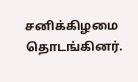சனிக்கிழமை தொடங்கினர்.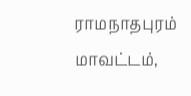ராமநாதபுரம் மாவட்டம்,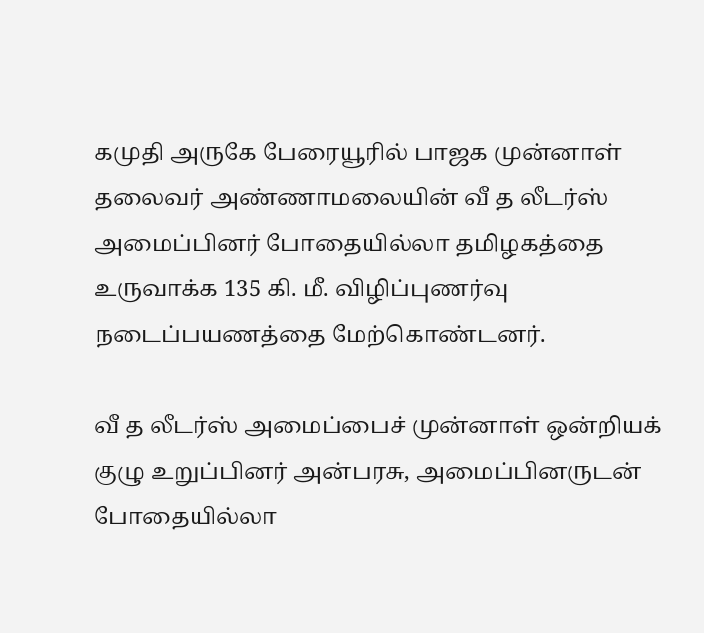கமுதி அருகே பேரையூரில் பாஜக முன்னாள் தலைவர் அண்ணாமலையின் வீ த லீடர்ஸ் அமைப்பினர் போதையில்லா தமிழகத்தை உருவாக்க 135 கி. மீ. விழிப்புணர்வு நடைப்பயணத்தை மேற்கொண்டனர்.

வீ த லீடர்ஸ் அமைப்பைச் முன்னாள் ஒன்றியக் குழு உறுப்பினர் அன்பரசு, அமைப்பினருடன் போதையில்லா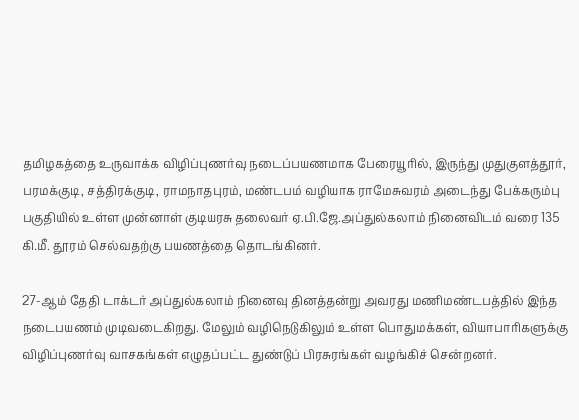தமிழகத்தை உருவாக்க விழிப்புணர்வு நடைப்பயணமாக பேரையூரில், இருந்து முதுகுளத்தூர், பரமக்குடி, சத்திரக்குடி, ராமநாதபுரம், மண்டபம் வழியாக ராமேசுவரம் அடைந்து பேக்கரும்பு பகுதியில் உள்ள முன்னாள் குடியரசு தலைவர் ஏ.பி.ஜே.அப்துல்கலாம் நினைவிடம் வரை 135 கி.மீ. தூரம் செல்வதற்கு பயணத்தை தொடங்கினர்.

27-ஆம் தேதி டாக்டர் அப்துல்கலாம் நினைவு தினத்தன்று அவரது மணிமண்டபத்தில் இந்த நடைபயணம் முடிவடைகிறது. மேலும் வழிநெடுகிலும் உள்ள பொதுமக்கள், வியாபாரிகளுக்கு விழிப்புணர்வு வாசகங்கள் எழுதப்பட்ட துண்டுப் பிரசுரங்கள் வழங்கிச் சென்றனர்.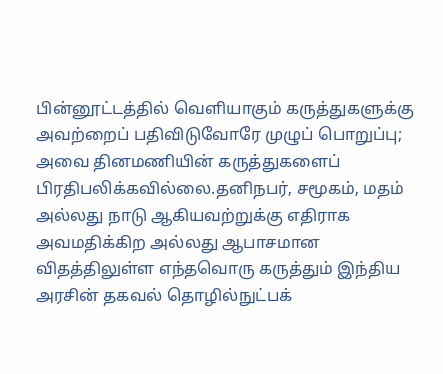பின்னூட்டத்தில் வெளியாகும் கருத்துகளுக்கு அவற்றைப் பதிவிடுவோரே முழுப் பொறுப்பு; அவை தினமணியின் கருத்துகளைப் பிரதிபலிக்கவில்லை.தனிநபர், சமூகம், மதம் அல்லது நாடு ஆகியவற்றுக்கு எதிராக அவமதிக்கிற அல்லது ஆபாசமான விதத்திலுள்ள எந்தவொரு கருத்தும் இந்திய அரசின் தகவல் தொழில்நுட்பக்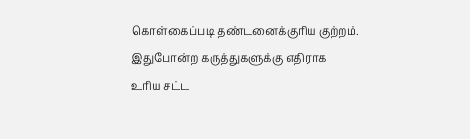கொள்கைப்படி தண்டனைக்குரிய குற்றம். இதுபோன்ற கருத்துகளுக்கு எதிராக உரிய சட்ட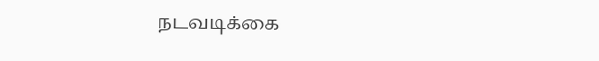நடவடிக்கை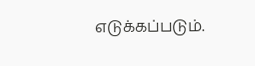எடுக்கப்படும்.